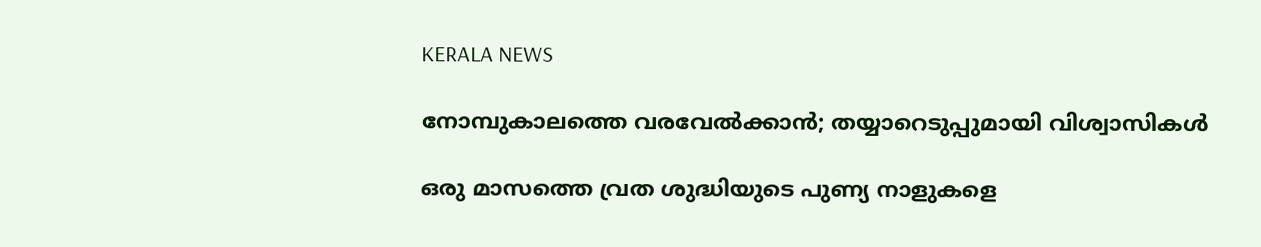KERALA NEWS

നോമ്പുകാലത്തെ വരവേൽക്കാൻ; തയ്യാറെടുപ്പുമായി വിശ്വാസികൾ

ഒരു മാസത്തെ വ്രത ശുദ്ധിയുടെ പുണ്യ നാളുകളെ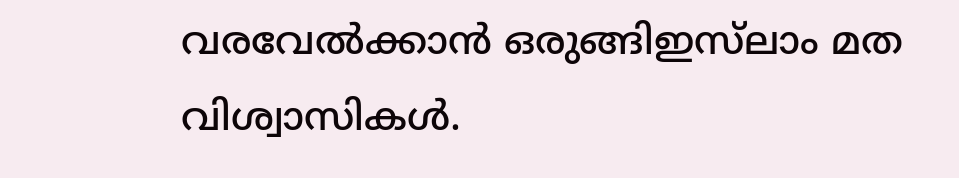വരവേൽക്കാൻ ഒരുങ്ങിഇസ്‌ലാം മത വിശ്വാസികൾ.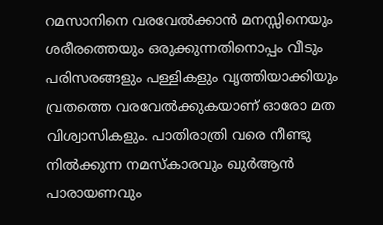റമസാനിനെ വരവേൽക്കാൻ മനസ്സിനെയും ശരീരത്തെയും ഒരുക്കുന്നതിനൊപ്പം വീടും പരിസരങ്ങളും പള്ളികളും വൃത്തിയാക്കിയും വ്രതത്തെ വരവേൽക്കുകയാണ് ഓരോ മത വിശ്വാസികളും. പാതിരാത്രി വരെ നീണ്ടു നിൽക്കുന്ന നമസ്കാരവും ഖുർആൻ പാരായണവും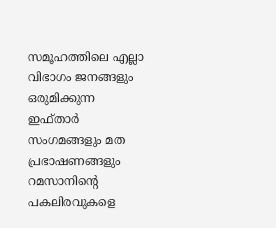സമൂഹത്തിലെ എല്ലാ വിഭാഗം ജനങ്ങളും ഒരുമിക്കുന്ന ഇഫ്താർ സംഗമങ്ങളും മത പ്രഭാഷണങ്ങളും റമസാനിന്റെ പകലിരവുകളെ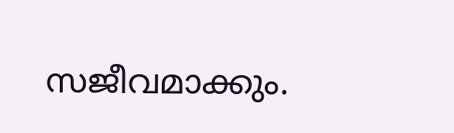സജീവമാക്കും.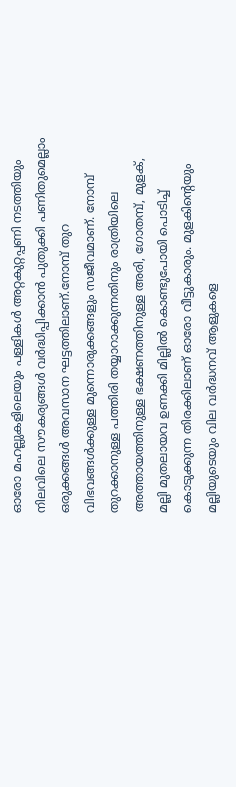ഓരോ മഹല്ലുകളിലെയും പള്ളികൾ അറ്റകുറ്റപ്പണി നടത്തിയും നിലവിലെ സൗകര്യങ്ങൾ വർദ്ധിപ്പിക്കാൻ പുതുക്കി പണിതുമെല്ലാം ഒരുക്കങ്ങൾ അവസാന ഘട്ടത്തിലാണ്.നോമ്പ് തുറ വിഭവങ്ങൾക്കുള്ള മുന്നൊരുക്കങ്ങളും സജീവമാണ്. നോമ്പ് തുറക്കാനുള്ള പത്തിരി തയ്യാറാക്കുന്നതിനും രാത്രിയിലെ അത്തായത്തിനുള്ള ഭക്ഷണത്തിനുള്ള അരി, ഗോതമ്പ്, മുളക്, മല്ലി മുതലായവ ഉണക്കി മില്ലിൽ കൊണ്ടുപോയി പൊടിച്ച് കൊടുക്കുന്ന തിരക്കിലാണ് ഓരോ വീട്ടുകാരും. മുളകിന്റെയും മല്ലിയുടെയും വില വർദ്ധനവ് ആളുകളെ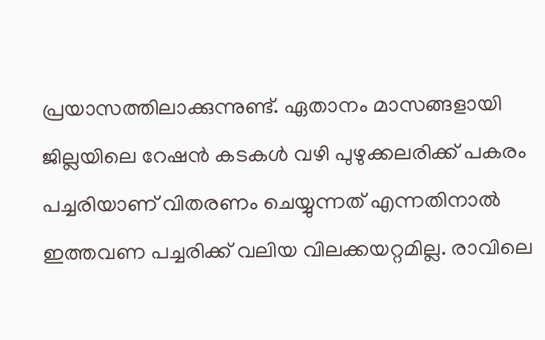പ്രയാസത്തിലാക്കുന്നുണ്ട്. ഏതാനം മാസങ്ങളായി ജില്ലയിലെ റേഷൻ കടകൾ വഴി പുഴുക്കലരിക്ക് പകരം പച്ചരിയാണ് വിതരണം ചെയ്യുന്നത് എന്നതിനാൽ ഇത്തവണ പച്ചരിക്ക് വലിയ വിലക്കയറ്റമില്ല. രാവിലെ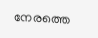നേരത്തെ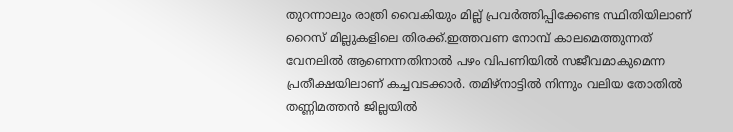തുറന്നാലും രാത്രി വൈകിയും മില്ല് പ്രവർത്തിപ്പിക്കേണ്ട സ്ഥിതിയിലാണ് റൈസ് മില്ലുകളിലെ തിരക്ക്.ഇത്തവണ നോമ്പ് കാലമെത്തുന്നത് വേനലിൽ ആണെന്നതിനാൽ പഴം വിപണിയിൽ സജീവമാകുമെന്ന പ്രതീക്ഷയിലാണ് കച്ചവടക്കാർ. തമിഴ്‌നാട്ടിൽ നിന്നും വലിയ തോതിൽ തണ്ണിമത്തൻ ജില്ലയിൽ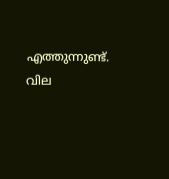എത്തുന്നുണ്ട്. വില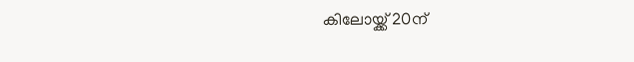കിലോയ്ക്ക് 20ന്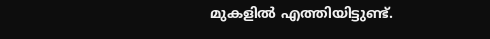മുകളിൽ എത്തിയിട്ടുണ്ട്.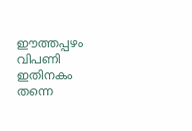ഈത്തപ്പഴം വിപണി ഇതിനകം തന്നെ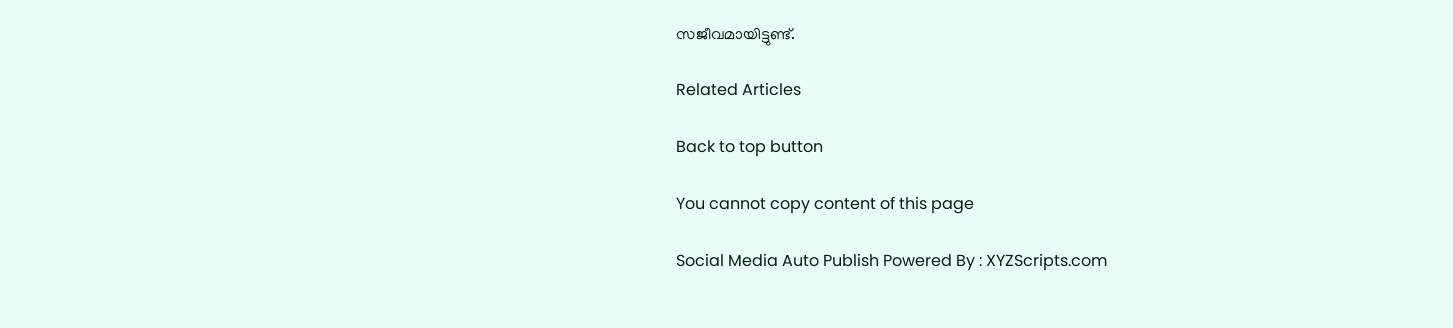സജീവമായിട്ടുണ്ട്.

Related Articles

Back to top button

You cannot copy content of this page

Social Media Auto Publish Powered By : XYZScripts.com